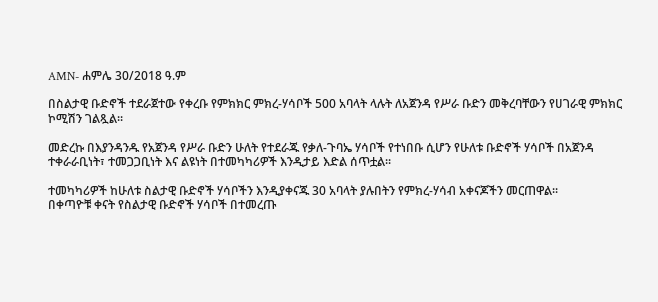AMN- ሐምሌ 30/2018 ዓ.ም

በስልታዊ ቡድኖች ተደራጀተው የቀረቡ የምክክር ምክረ-ሃሳቦች 500 አባላት ላሉት ለአጀንዳ የሥራ ቡድን መቅረባቸውን የሀገራዊ ምክክር ኮሚሽን ገልጿል፡፡

መድረኩ በእያንዳንዱ የአጀንዳ የሥራ ቡድን ሁለት የተደራጁ የቃለ-ጉባኤ ሃሳቦች የተነበቡ ሲሆን የሁለቱ ቡድኖች ሃሳቦች በአጀንዳ ተቀራራቢነት፣ ተመጋጋቢነት እና ልዩነት በተመካካሪዎች እንዲታይ እድል ሰጥቷል፡፡

ተመካካሪዎች ከሁለቱ ስልታዊ ቡድኖች ሃሳቦችን እንዲያቀናጁ 30 አባላት ያሉበትን የምክረ-ሃሳብ አቀናጆችን መርጠዋል፡፡
በቀጣዮቹ ቀናት የስልታዊ ቡድኖች ሃሳቦች በተመረጡ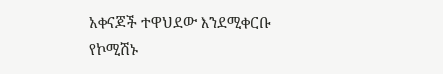አቀናጆች ተዋህደው እንደሚቀርቡ የኮሚሽኑ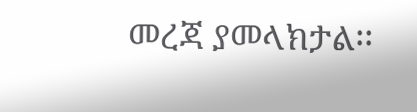መረጃ ያመላክታል፡፡